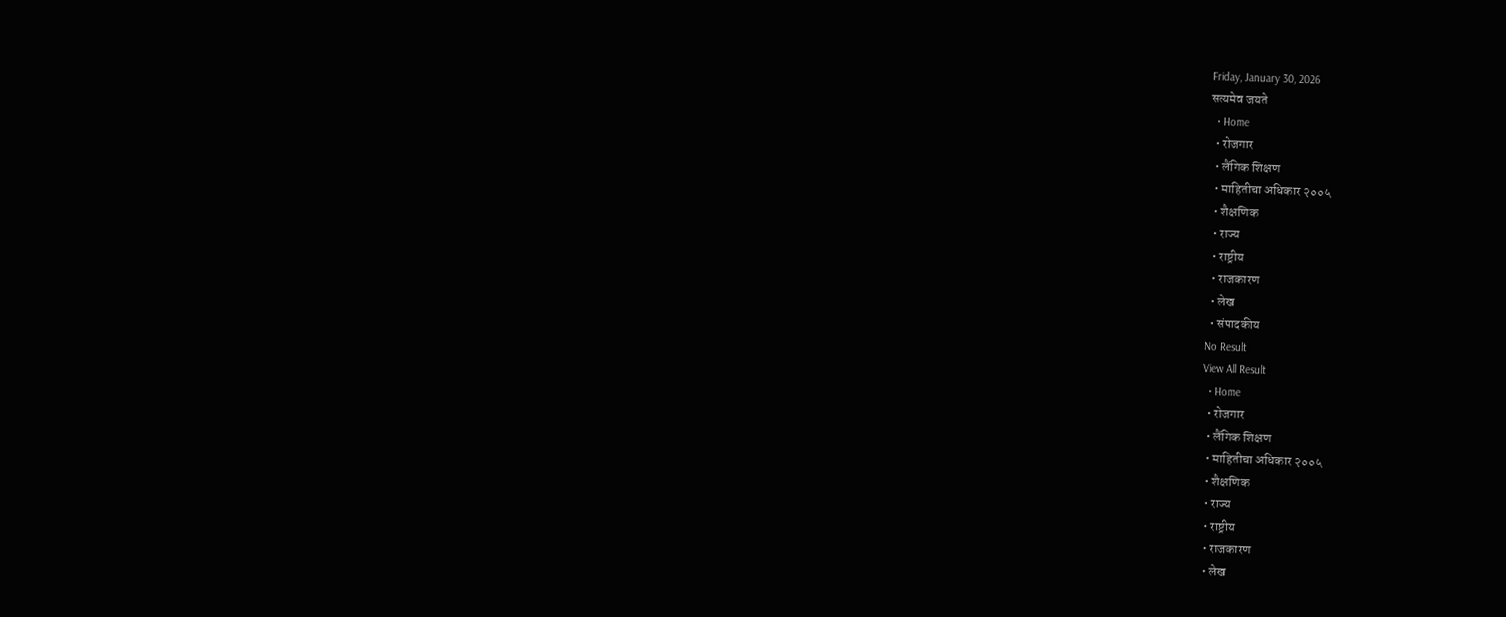Friday, January 30, 2026
सत्यमेव जयते
  • Home
  • रोजगार
  • लैंगिक शिक्षण
  • माहितीचा अधिकार २००५
  • शैक्षणिक
  • राज्य
  • राष्ट्रीय
  • राजकारण
  • लेख
  • संपादकीय
No Result
View All Result
  • Home
  • रोजगार
  • लैंगिक शिक्षण
  • माहितीचा अधिकार २००५
  • शैक्षणिक
  • राज्य
  • राष्ट्रीय
  • राजकारण
  • लेख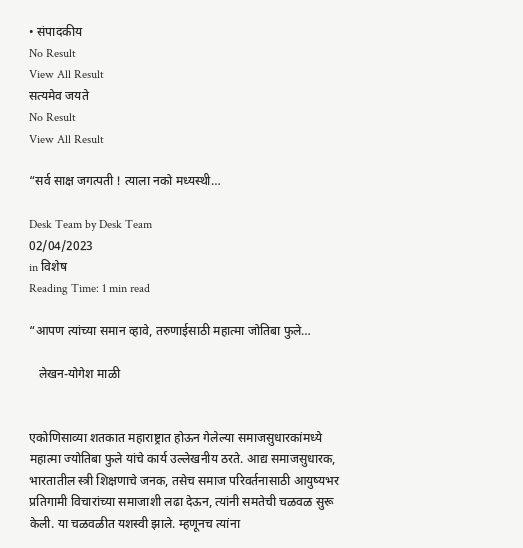• संपादकीय
No Result
View All Result
सत्यमेव जयते
No Result
View All Result

“सर्व साक्ष जगत्पती ! त्याला नको मध्यस्थी…

Desk Team by Desk Team
02/04/2023
in विशेष
Reading Time: 1 min read

“आपण त्यांच्या समान व्हावे, तरुणाईसाठी महात्मा जोतिबा फुले…

   लेखन-योगेश माळी


एकोणिसाव्या शतकात महाराष्ट्रात होऊन गेलेल्या समाजसुधारकांमध्ये महात्मा ज्योतिबा फुले यांचे कार्य उल्लेखनीय ठरते. आद्य समाजसुधारक, भारतातील स्त्री शिक्षणाचे जनक, तसेच समाज परिवर्तनासाठी आयुष्यभर प्रतिगामी विचारांच्या समाजाशी लढा देऊन, त्यांनी समतेची चळवळ सुरू केली. या चळवळीत यशस्वी झाले. म्हणूनच त्यांना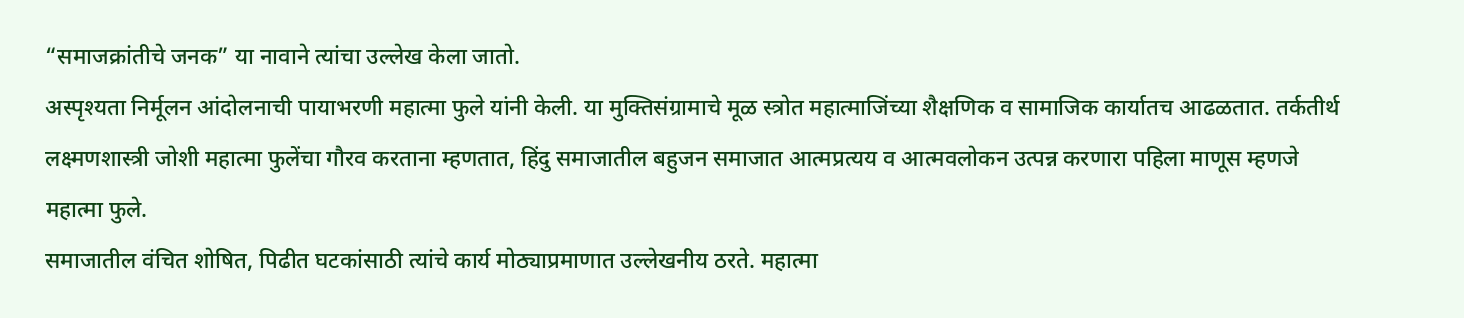“समाजक्रांतीचे जनक” या नावाने त्यांचा उल्लेख केला जातो.
अस्पृश्यता निर्मूलन आंदोलनाची पायाभरणी महात्मा फुले यांनी केली. या मुक्तिसंग्रामाचे मूळ स्त्रोत महात्माजिंच्या शैक्षणिक व सामाजिक कार्यातच आढळतात. तर्कतीर्थ लक्ष्मणशास्त्री जोशी महात्मा फुलेंचा गौरव करताना म्हणतात, हिंदु समाजातील बहुजन समाजात आत्मप्रत्यय व आत्मवलोकन उत्पन्न करणारा पहिला माणूस म्हणजे महात्मा फुले.
समाजातील वंचित शोषित, पिढीत घटकांसाठी त्यांचे कार्य मोठ्याप्रमाणात उल्लेखनीय ठरते. महात्मा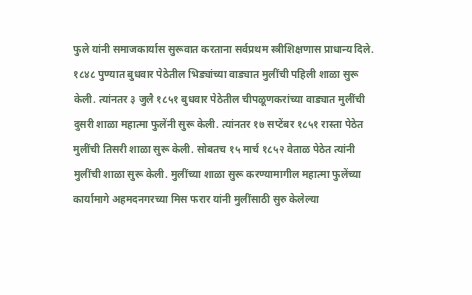फुले यांनी समाजकार्यास सुरूवात करताना सर्वप्रथम स्त्रीशिक्षणास प्राधान्य दिले. १८४८ पुण्यात बुधवार पेठेतील भिड्यांच्या वाड्यात मुलींची पहिली शाळा सुरू केली. त्यांनतर ३ जुलै १८५१ बुधवार पेठेतील चीपळूणकरांच्या वाड्यात मुलींची दुसरी शाळा महात्मा फुलेंनी सुरू केली. त्यांनतर १७ सप्टेंबर १८५१ रास्ता पेठेत मुलींची तिसरी शाळा सुरू केली. सोबतच १५ मार्च १८५२ वेताळ पेठेत त्यांनी मुलींची शाळा सुरू केली. मुलींच्या शाळा सुरू करण्यामागील महात्मा फुलेंच्या कार्यामागे अहमदनगरच्या मिस फरार यांनी मुलींसाठी सुरु केलेल्या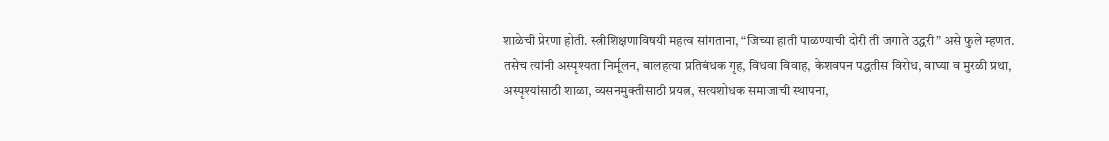शाळेची प्रेरणा होती. स्त्रीशिक्षणाविषयी महत्व सांगताना, “जिच्या हाती पाळण्याची दोरी ती जगाते उद्धरी” असे फुले म्हणत.
तसेच त्यांनी अस्पृश्यता निर्मूलन, बालहत्या प्रतिबंधक गृह, विधवा विवाह, केशवपन पद्धतीस विरोध, वाघ्या व मुरळी प्रथा, अस्पृश्यांसाठी शाळा, व्यसनमुक्तीसाठी प्रयत्न, सत्यशोधक समाजाची स्थापना,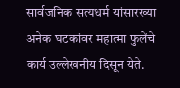सार्वजनिक सत्यधर्म यांसारख्या अनेक घटकांवर महात्मा फुलेंचे कार्य उल्लेखनीय दिसून येते.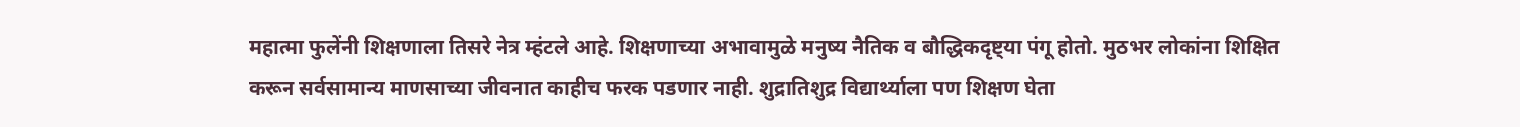महात्मा फुलेंनी शिक्षणाला तिसरे नेत्र म्हंटले आहे. शिक्षणाच्या अभावामुळे मनुष्य नैतिक व बौद्धिकदृष्ट्या पंगू होतो. मुठभर लोकांना शिक्षित करून सर्वसामान्य माणसाच्या जीवनात काहीच फरक पडणार नाही. शुद्रातिशुद्र विद्यार्थ्याला पण शिक्षण घेता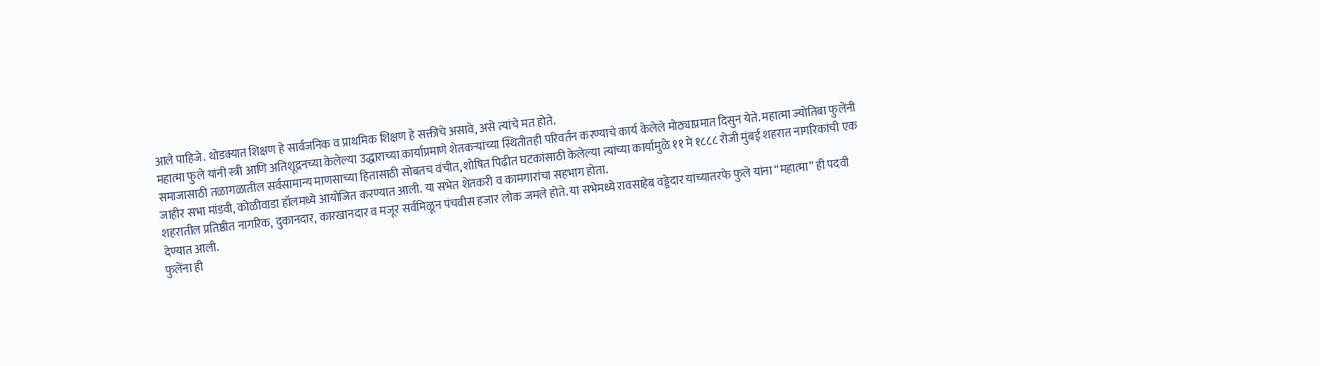आले पाहिजे. थोडक्यात शिक्षण हे सार्वजनिक व प्राथमिक शिक्षण हे सक्तीचे असावे, असे त्यांचे मत होते.
महात्मा फुले यांनी स्त्री आणि अतिशूद्रनच्या केलेल्या उद्धाराच्या कार्याप्रमाणे शेतकऱ्यांच्या स्थितीतही परिवर्तन करण्याचे कार्य केलेले मोठ्याप्रमात दिसुन येते. महात्मा ज्योतिबा फुलेंनी समाजासाठी तळागळातील सर्वसामान्य माणसाच्या हितासाठी सोबतच वंचीत, शोषित पिढीत घटकांसाठी केलेल्या त्यांच्या कार्यामुळे ११ मे १८८८ रोजी मुंबई शहरात नागरिकांची एक जाहीर सभा मांडवी, कोळीवाडा हॉलमध्ये आयोजित करण्यात आली. या सभेत शेतकरी व कामगारांचा सहभाग होता.
शहरातील प्रतिष्ठीत नागरिक, दुकानदार, कारखानदार व मजूर सर्वमिळून पंचवीस हजार लोक जमले होते. या सभेमध्ये रावसाहेब वड्डेदार यांच्यातरफे फुले यांना “महात्मा” ही पदवी देण्यात आली.
फुलेंना ही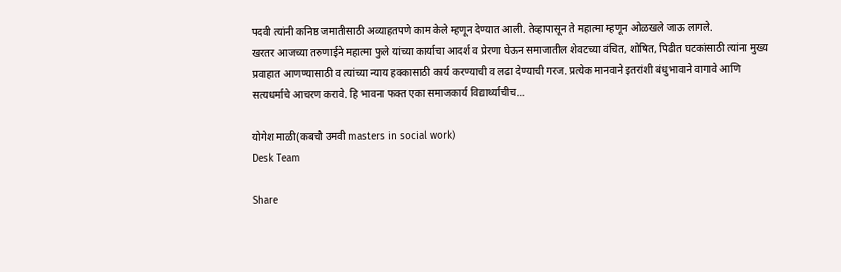पदवी त्यांनी कनिष्ठ जमातीसाठी अव्याहतपणे काम केले म्हणून देण्यात आली. तेव्हापासून ते महात्मा म्हणून ओळखले जाऊ लागले.
खरतर आजच्या तरुणाईने महात्मा फुले यांच्या कार्याचा आदर्श व प्रेरणा घेऊन समाजातील शेवटच्या वंचित, शोषित, पिढीत घटकांसाठी त्यांना मुख्य प्रवाहात आणण्यासाठी व त्यांच्या न्याय हक्कासाठी कार्य करण्याची व लढा देण्याची गरज. प्रत्येक मानवाने इतरांशी बंधुभावाने वागावे आणि सत्यधर्माचे आचरण करावे. हि भावना फक्त एका समाजकार्य विद्यार्थ्याचीच…

योगेश माळी(कबचौ उमवी masters in social work)
Desk Team

Share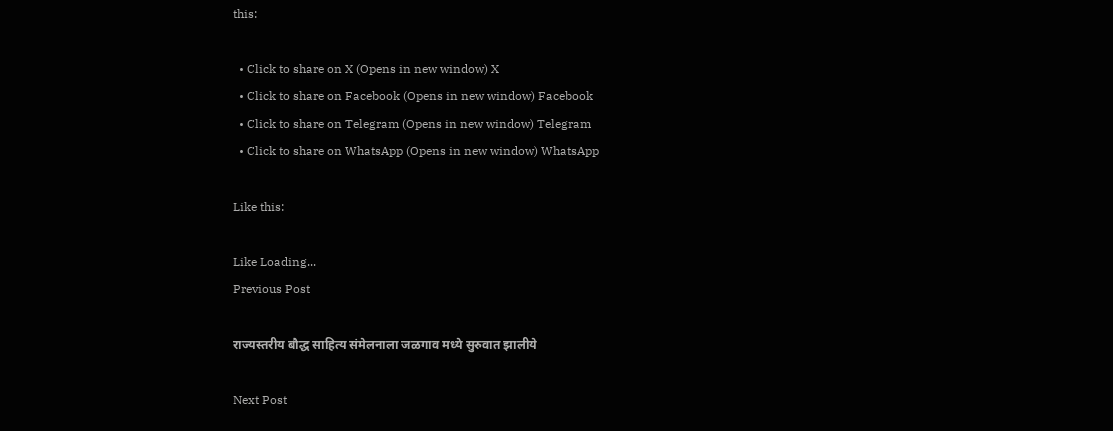this:

  • Click to share on X (Opens in new window) X
  • Click to share on Facebook (Opens in new window) Facebook
  • Click to share on Telegram (Opens in new window) Telegram
  • Click to share on WhatsApp (Opens in new window) WhatsApp

Like this:

Like Loading...
Previous Post

राज्यस्तरीय बौद्ध साहित्य संमेलनाला जळगाव मध्ये सुरुवात झालीये

Next Post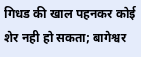गिधड की खाल पहनकर कोई शेर नही हो सकता; बागेश्वर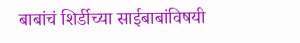बाबांचं शिर्डीच्या साईबाबांविषयी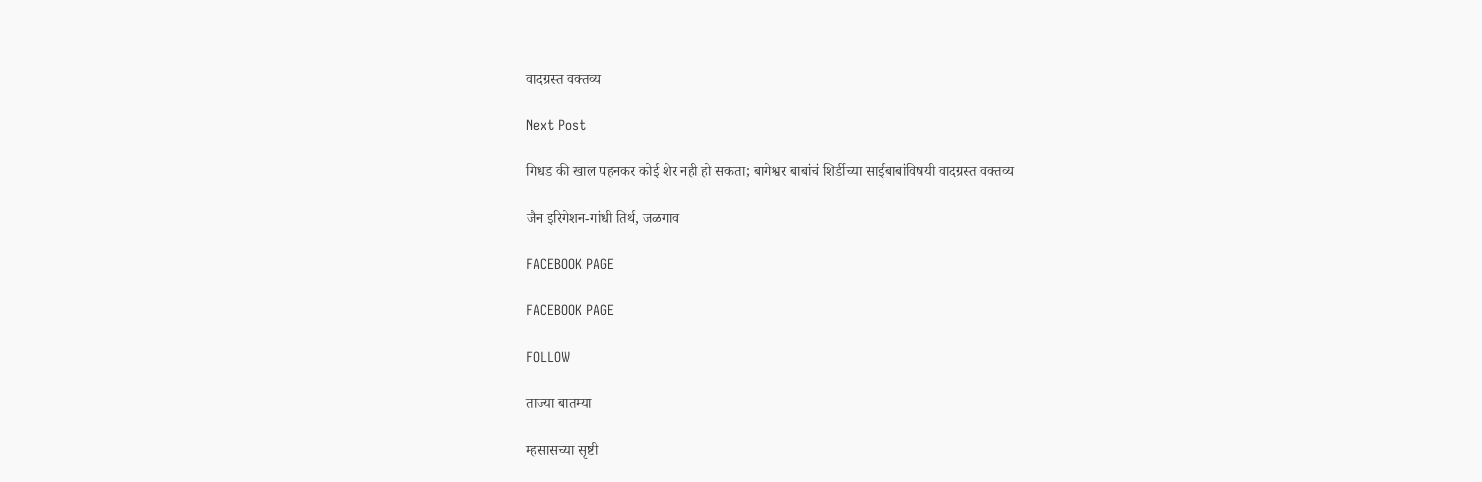वादग्रस्त वक्तव्य

Next Post

गिधड की खाल पहनकर कोई शेर नही हो सकता; बागेश्वर बाबांचं शिर्डीच्या साईबाबांविषयी वादग्रस्त वक्तव्य

जैन इरिगेशन-गांधी तिर्थ, जळगाव

FACEBOOK PAGE

FACEBOOK PAGE

FOLLOW

ताज्या बातम्या

म्हसासच्या सृष्टी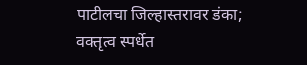पाटीलचा जिल्हास्तरावर डंका; वक्तृत्व स्पर्धेत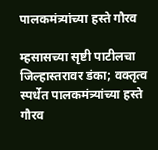पालकमंत्र्यांच्या हस्ते गौरव

म्हसासच्या सृष्टी पाटीलचा जिल्हास्तरावर डंका; वक्तृत्व स्पर्धेत पालकमंत्र्यांच्या हस्ते गौरव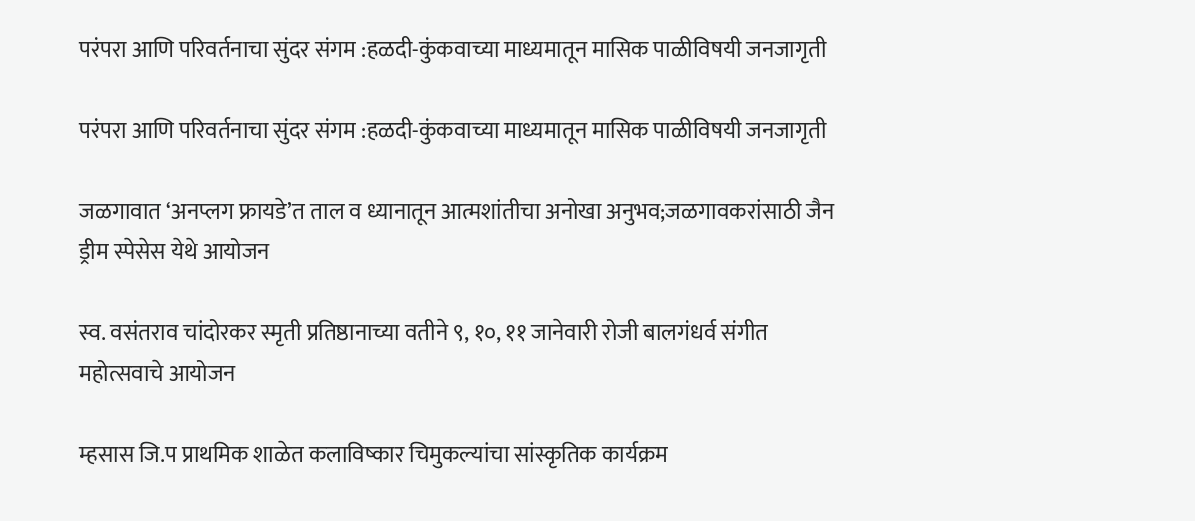परंपरा आणि परिवर्तनाचा सुंदर संगम :हळदी-कुंकवाच्या माध्यमातून मासिक पाळीविषयी जनजागृती

परंपरा आणि परिवर्तनाचा सुंदर संगम :हळदी-कुंकवाच्या माध्यमातून मासिक पाळीविषयी जनजागृती

जळगावात ‘अनप्लग फ्रायडे’त ताल व ध्यानातून आत्मशांतीचा अनोखा अनुभव;जळगावकरांसाठी जैन ड्रीम स्पेसेस येथे आयोजन

स्व. वसंतराव चांदोरकर स्मृती प्रतिष्ठानाच्या वतीने ९, १०, ११ जानेवारी रोजी बालगंधर्व संगीत महोत्सवाचे आयोजन

म्हसास जि.प प्राथमिक शाळेत कलाविष्कार चिमुकल्यांचा सांस्कृतिक कार्यक्रम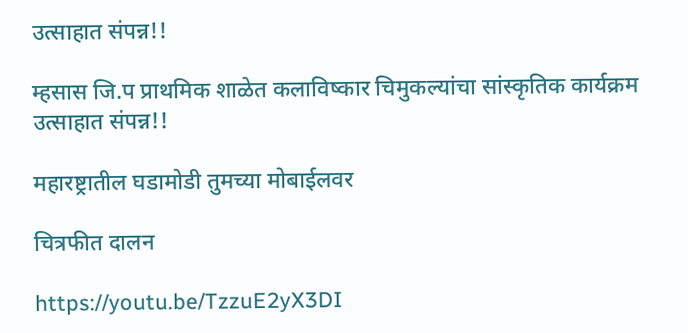उत्साहात संपन्न!!

म्हसास जि.प प्राथमिक शाळेत कलाविष्कार चिमुकल्यांचा सांस्कृतिक कार्यक्रम उत्साहात संपन्न!!

महारष्ट्रातील घडामोडी तुमच्या मोबाईलवर

चित्रफीत दालन

https://youtu.be/TzzuE2yX3DI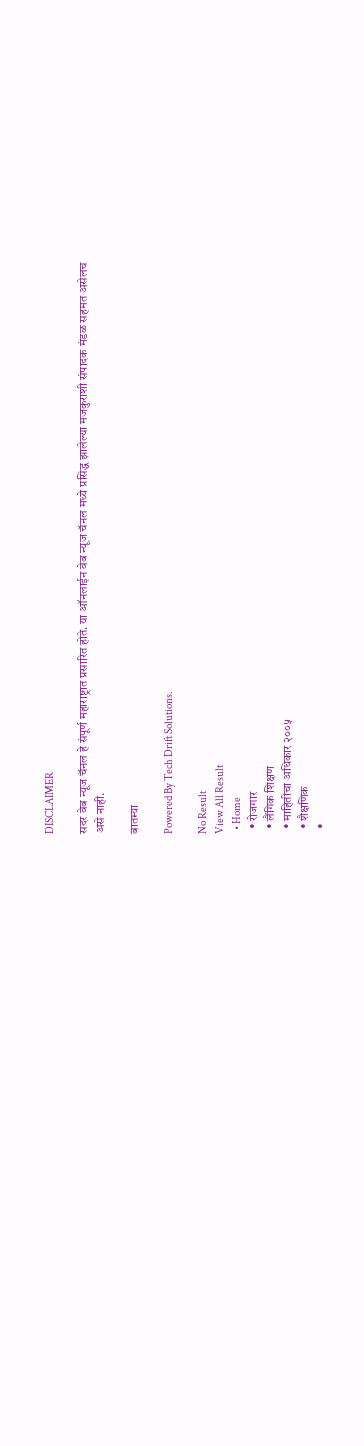DISCLAIMER

सदर वेब न्यूज चॅनल हे संपूर्ण महाराष्ट्रात प्रसारित होते. या ऑनलाईन वेब न्यूज चॅनल मध्ये प्रसिद्ध झालेल्या मजकुराशी संपादक मंडळ सहमत असेलच असे नाही.

बातम्या

Powered By Tech Drift Solutions.

No Result
View All Result
  • Home
  • रोजगार
  • लैंगिक शिक्षण
  • माहितीचा अधिकार २००५
  • शैक्षणिक
  •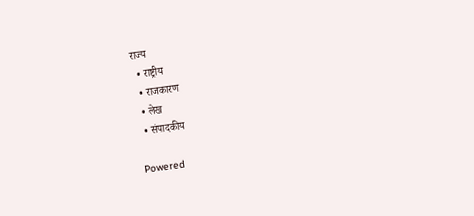राज्य
  • राष्ट्रीय
  • राजकारण
  • लेख
  • संपादकीय

Powered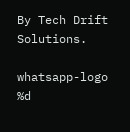By Tech Drift Solutions.

whatsapp-logo
%d